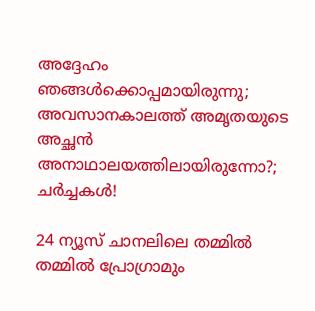അദ്ദേഹം ഞങ്ങൾക്കൊപ്പമായിരുന്നു; അവസാനകാലത്ത് അമൃതയുടെ അച്ഛൻ അനാഥാലയത്തിലായിരുന്നോ?; ചർച്ചകൾ!

24 ന്യൂസ് ചാനലിലെ തമ്മിൽ തമ്മിൽ പ്രോഗ്രാമും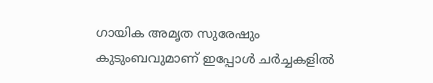ഗായിക അമൃത സുരേഷും കുടുംബവുമാണ് ഇപ്പോൾ ചർച്ചകളിൽ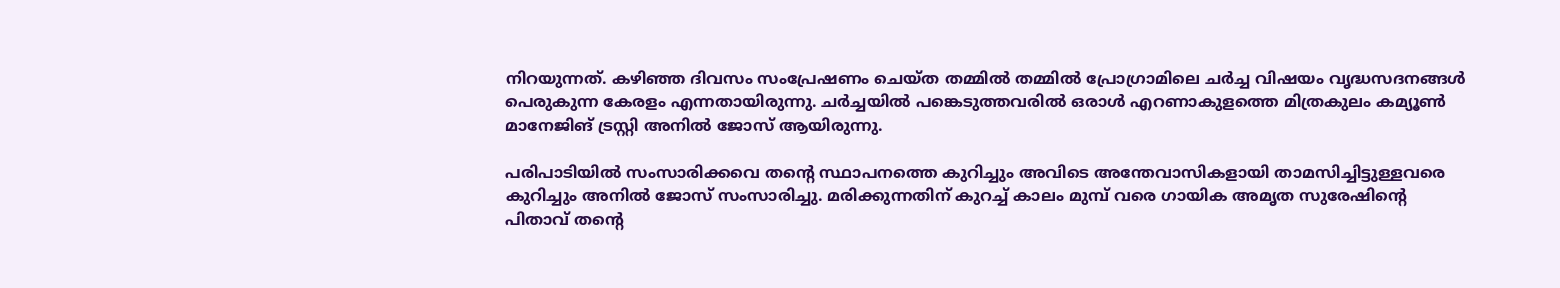നിറയുന്നത്. കഴിഞ്ഞ ദിവസം സംപ്രേഷണം ചെയ്ത തമ്മിൽ തമ്മിൽ പ്രോഗ്രാമിലെ ചർച്ച വിഷയം വൃദ്ധസദനങ്ങൾ പെരുകുന്ന കേരളം എന്നതായിരുന്നു. ചർച്ചയിൽ പങ്കെടുത്തവരിൽ ഒരാൾ എറണാകുളത്തെ മിത്രകുലം കമ്യൂൺ മാനേജിങ് ട്രസ്റ്റി അനിൽ ജോസ് ആയിരുന്നു.

പരിപാടിയിൽ സംസാരിക്കവെ തന്റെ സ്ഥാപനത്തെ കുറിച്ചും അവിടെ അന്തേവാസികളായി താമസിച്ചിട്ടുള്ളവരെ കുറിച്ചും അനിൽ ജോസ് സംസാരിച്ചു. മരിക്കുന്നതിന് കുറച്ച് കാലം മുമ്പ് വരെ ഗായിക അമൃത സുരേഷിന്റെ പിതാവ് തന്റെ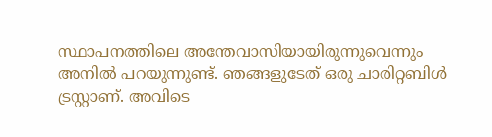സ്ഥാപനത്തിലെ അന്തേവാസിയായിരുന്നുവെന്നും അനിൽ പറയുന്നുണ്ട്. ഞങ്ങളുടേത് ഒരു ചാരിറ്റബിൾ ട്രസ്റ്റാണ്. അവിടെ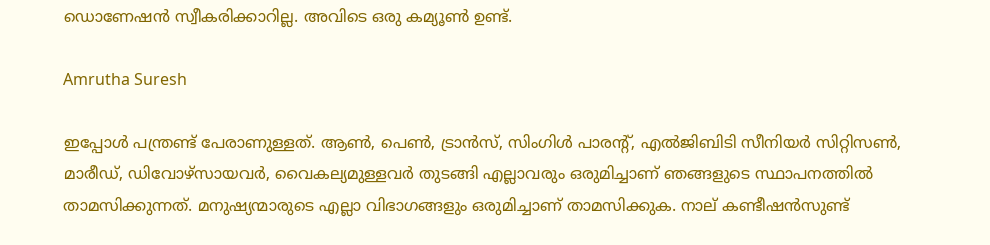ഡൊണേഷൻ സ്വീകരിക്കാറില്ല. അവിടെ ഒരു കമ്യൂൺ ഉണ്ട്.

Amrutha Suresh

ഇപ്പോൾ പന്ത്രണ്ട് പേരാണുള്ളത്. ആൺ, പെൺ, ട്രാൻസ്, സിംഗിൾ പാരന്റ്, എൽജിബിടി സീനിയർ സിറ്റിസൺ, മാരീഡ്, ഡിവോഴ്സായവർ, വൈകല്യമുള്ളവർ തുടങ്ങി എല്ലാവരും ഒരുമിച്ചാണ് ഞങ്ങളുടെ സ്ഥാപനത്തിൽ താമസിക്കുന്നത്. മനുഷ്യന്മാരുടെ എല്ലാ വിഭാഗങ്ങളും ഒരുമിച്ചാണ് താമസിക്കുക. നാല് കണ്ടീഷൻസുണ്ട്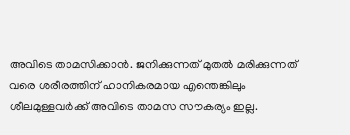അവിടെ താമസിക്കാൻ. ജനിക്കുന്നത‍് മുതൽ മരിക്കുന്നത് വരെ ശരീരത്തിന് ഹാനികരമായ എന്തെങ്കിലും ശീലമുള്ളവർക്ക് അവിടെ താമസ സൗകര്യം ഇല്ല.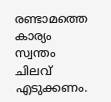രണ്ടാമത്തെ കാര്യം സ്വന്തം ചിലവ് എടുക്കണം.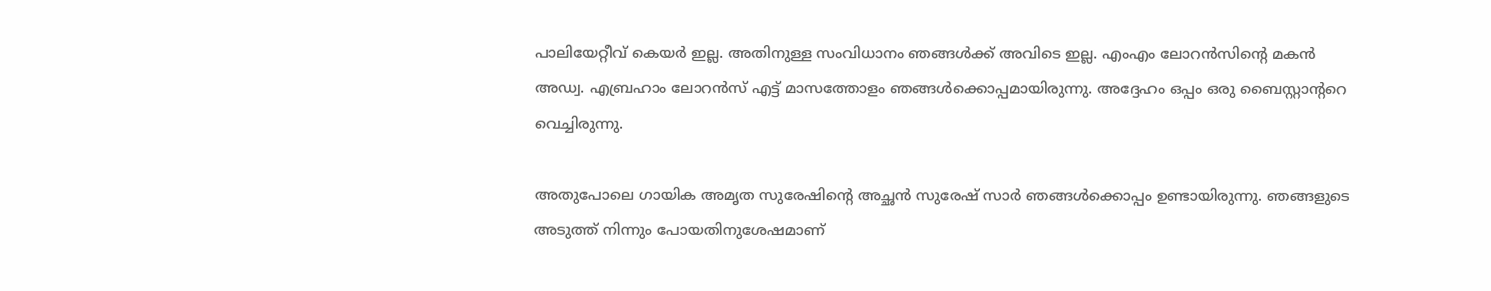പാലിയേറ്റീവ് കെയർ ഇല്ല. അതിനുള്ള സംവിധാനം ഞങ്ങൾക്ക് അവിടെ ഇല്ല. എംഎം ലോറൻസിന്റെ മകൻ അഡ്വ. എബ്രഹാം ലോറൻസ് എട്ട് മാസത്തോളം ഞങ്ങൾക്കൊപ്പമായിരുന്നു. അദ്ദേഹം ഒപ്പം ഒരു ബൈസ്റ്റാന്ററെ വെച്ചിരുന്നു.

അതുപോലെ ഗായിക അമൃത സുരേഷിന്റെ അച്ഛൻ സുരേഷ് സാർ ഞങ്ങൾക്കൊപ്പം ഉണ്ടായിരുന്നു. ഞങ്ങളുടെ അടുത്ത് നിന്നും പോയതിനുശേഷമാണ്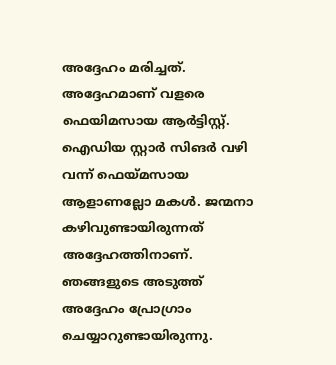അദ്ദേഹം മരിച്ചത്. അദ്ദേഹമാണ് വളരെ ഫെയിമസായ ആർട്ടിസ്റ്റ്. ഐഡിയ സ്റ്റാർ സിങർ വഴി വന്ന് ഫെയ്മസായ ആളാണല്ലോ മകൾ. ജന്മനാ കഴിവുണ്ടായിരുന്നത് അദ്ദേഹത്തിനാണ്. ഞങ്ങളുടെ അടുത്ത് അദ്ദേഹം പ്രോഗ്രാം ചെയ്യാറുണ്ടായിരുന്നു.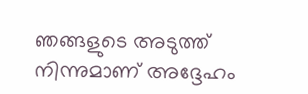ഞങ്ങളുടെ അടുത്ത് നിന്നുമാണ് അദ്ദേഹം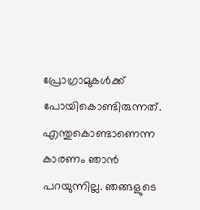പ്രോഗ്രാമുകൾക്ക് പോയികൊണ്ടിരുന്നത്. എന്തുകൊണ്ടാണെന്ന കാരണം ഞാൻ പറയുന്നില്ല. ഞങ്ങളുടെ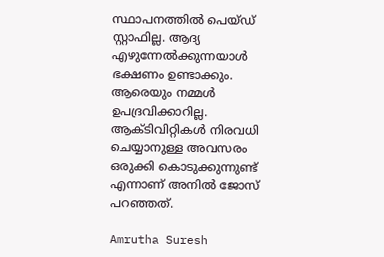സ്ഥാപനത്തിൽ പെയ്ഡ് സ്റ്റാഫില്ല. ആദ്യ എഴുന്നേൽക്കുന്നയാൾ ഭക്ഷണം ഉണ്ടാക്കും. ആരെയും നമ്മൾ ഉപദ്രവിക്കാറില്ല. ആക്ടിവിറ്റികൾ നിരവധി ചെയ്യാനുള്ള അവസരം ഒരുക്കി കൊടുക്കുന്നുണ്ട് എന്നാണ് അനിൽ ജോസ് പറഞ്ഞത്.

Amrutha Suresh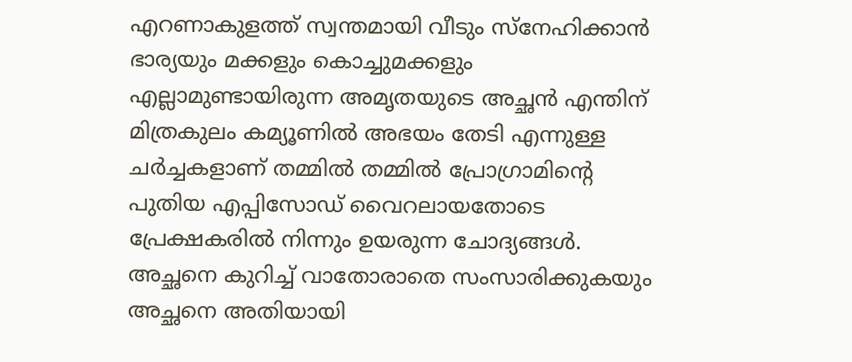എറണാകുളത്ത് സ്വന്ത‍മായി വീടും സ്നേഹിക്കാൻ ഭാര്യയും മക്കളും കൊച്ചുമക്കളും എല്ലാമുണ്ടായിരുന്ന അമൃതയുടെ അച്ഛൻ എന്തിന് മിത്രകുലം കമ്യൂണിൽ അഭയം തേടി എന്നുള്ള ചർച്ചകളാണ് തമ്മിൽ തമ്മിൽ പ്രോഗ്രാമിന്റെ പുതിയ എപ്പിസോ‍ഡ് വൈറലായതോടെ പ്രേക്ഷകരിൽ നിന്നും ഉയരുന്ന ചോദ്യങ്ങൾ. അച്ഛനെ കുറിച്ച് വാതോരാതെ സംസാരിക്കുകയും അച്ഛനെ അതിയായി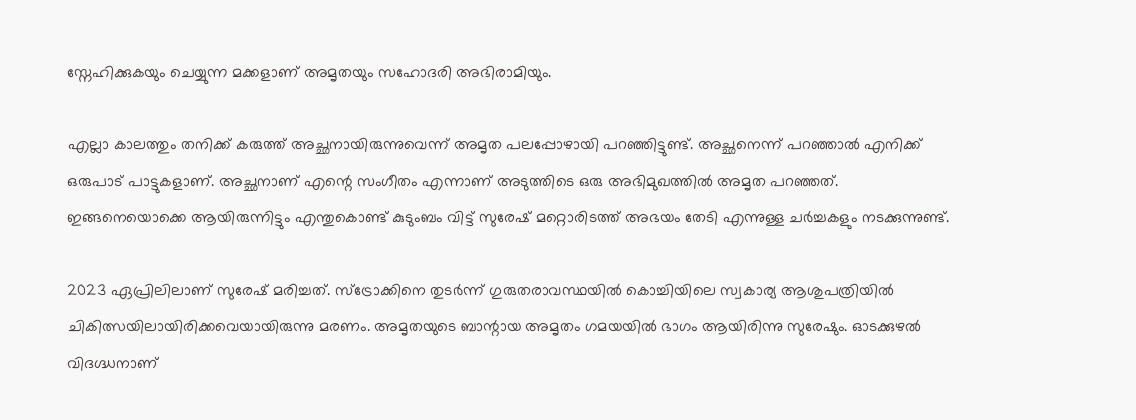സ്നേഹിക്കുകയും ചെയ്യുന്ന മക്കളാണ് അമൃതയും സഹോദരി അഭിരാമിയും.

എല്ലാ കാലത്തും തനിക്ക് കരുത്ത് അച്ഛനായിരുന്നുവെന്ന് അമൃത പലപ്പോഴായി പറഞ്ഞിട്ടുണ്ട്. അച്ഛനെന്ന് പറഞ്ഞാൽ എനിക്ക് ഒരുപാട് പാട്ടുകളാണ്. അച്ഛനാണ് എന്റെ സംഗീതം എന്നാണ് അടുത്തിടെ ഒരു അഭിമുഖത്തിൽ അമൃത പറഞ്ഞത്. ഇങ്ങനെയൊക്കെ ആയിരുന്നിട്ടും എന്തുകൊണ്ട് കുടുംബം വിട്ട് സുരേഷ് മറ്റൊരിടത്ത് അഭയം തേടി എന്നുള്ള ചർച്ചകളും നടക്കുന്നുണ്ട്.

2023 ഏപ്രിലിലാണ് സുരേഷ് മരിച്ചത്. സ്‌ട്രോക്കിനെ തുടര്‍ന്ന് ഗുരുതരാവസ്ഥയിൽ കൊച്ചിയിലെ സ്വകാര്യ ആശുപത്രിയില്‍ ചികിത്സയിലായിരിക്കവെയായിരുന്നു മരണം. അമൃതയുടെ ബാന്റായ അമൃതം ഗമയയിൽ ഭാഗം ആയിരിന്നു സുരേഷും. ഓടക്കുഴൽ വിദഗ്ദ്ധനാണ്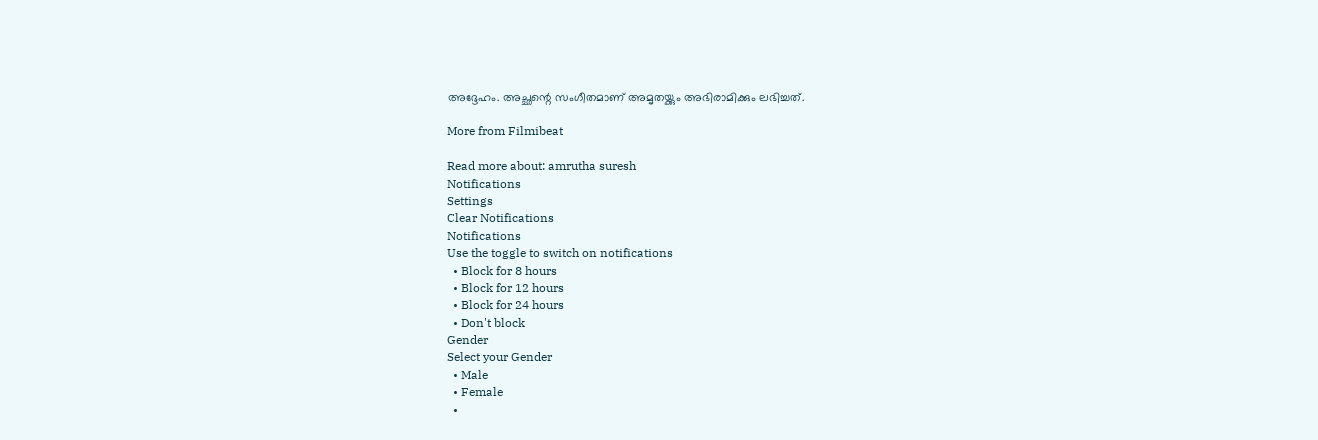അദ്ദേഹം. അച്ഛന്റെ സംഗീതമാണ് അമൃതയ്ക്കും അഭിരാമിക്കും ലഭിച്ചത്.

More from Filmibeat

Read more about: amrutha suresh
Notifications
Settings
Clear Notifications
Notifications
Use the toggle to switch on notifications
  • Block for 8 hours
  • Block for 12 hours
  • Block for 24 hours
  • Don't block
Gender
Select your Gender
  • Male
  • Female
  •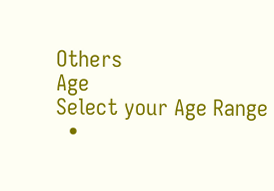Others
Age
Select your Age Range
  •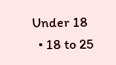Under 18
  • 18 to 25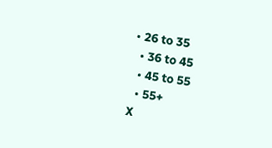• 26 to 35
  • 36 to 45
  • 45 to 55
  • 55+
X